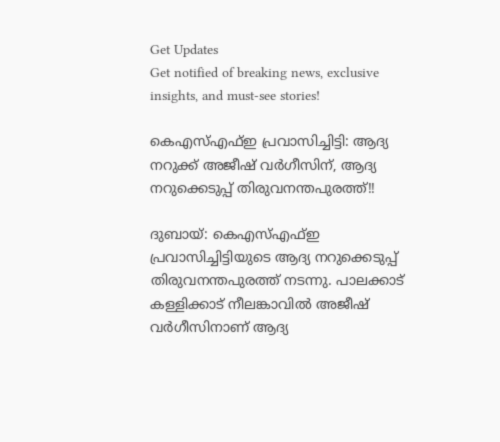Get Updates
Get notified of breaking news, exclusive insights, and must-see stories!

കെഎസ്എഫ്ഇ പ്രവാസിച്ചിട്ടി: ആദ്യ നറുക്ക് അജീഷ് വര്‍ഗീസിന്, ആദ്യ നറുക്കെടുപ്പ് തിരുവനന്തപുരത്ത്!!

ദുബായ്: കെഎസ്എഫ്ഇ പ്രവാസിച്ചിട്ടിയുടെ ആദ്യ നറുക്കെടുപ്പ് തിരുവനന്തപുരത്ത് നടന്നു. പാലക്കാട് കള്ളിക്കാട് നീലങ്കാവില്‍ അജീഷ് വര്‍ഗീസിനാണ് ആദ്യ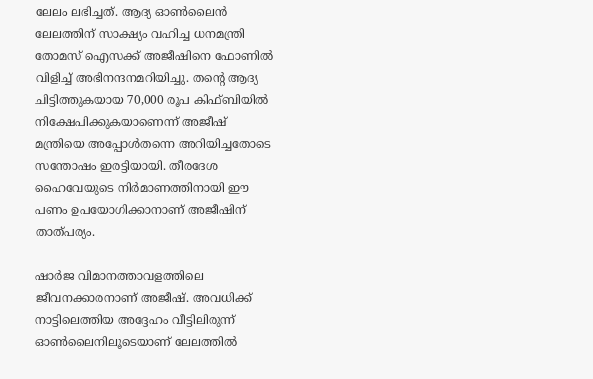ലേലം ലഭിച്ചത്. ആദ്യ ഓണ്‍ലൈന്‍ ലേലത്തിന് സാക്ഷ്യം വഹിച്ച ധനമന്ത്രി തോമസ് ഐസക്ക് അജീഷിനെ ഫോണില്‍ വിളിച്ച് അഭിനന്ദനമറിയിച്ചു. തന്റെ ആദ്യ ചിട്ടിത്തുകയായ 70,000 രൂപ കിഫ്ബിയില്‍ നിക്ഷേപിക്കുകയാണെന്ന് അജീഷ് മന്ത്രിയെ അപ്പോള്‍തന്നെ അറിയിച്ചതോടെ സന്തോഷം ഇരട്ടിയായി. തീരദേശ ഹൈവേയുടെ നിര്‍മാണത്തിനായി ഈ പണം ഉപയോഗിക്കാനാണ് അജീഷിന് താത്പര്യം.

ഷാര്‍ജ വിമാനത്താവളത്തിലെ ജീവനക്കാരനാണ് അജീഷ്. അവധിക്ക് നാട്ടിലെത്തിയ അദ്ദേഹം വീട്ടിലിരുന്ന് ഓണ്‍ലൈനിലൂടെയാണ് ലേലത്തില്‍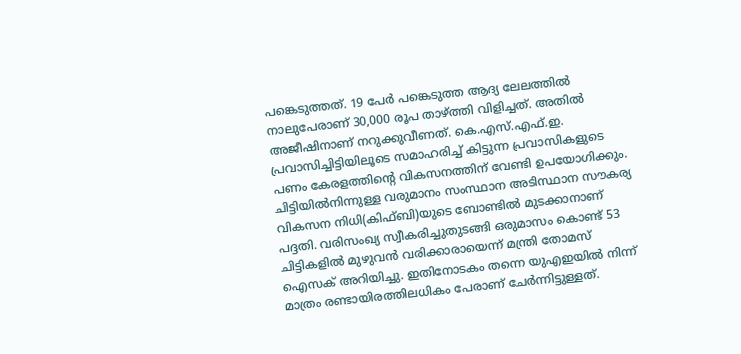പങ്കെടുത്തത്. 19 പേര്‍ പങ്കെടുത്ത ആദ്യ ലേലത്തില്‍ നാലുപേരാണ് 30,000 രൂപ താഴ്ത്തി വിളിച്ചത്. അതില്‍ അജീഷിനാണ് നറുക്കുവീണത്. കെ.എസ്.എഫ്.ഇ. പ്രവാസിച്ചിട്ടിയിലൂടെ സമാഹരിച്ച് കിട്ടുന്ന പ്രവാസികളുടെ പണം കേരളത്തിന്റെ വികസനത്തിന് വേണ്ടി ഉപയോഗിക്കും. ചിട്ടിയില്‍നിന്നുള്ള വരുമാനം സംസ്ഥാന അടിസ്ഥാന സൗകര്യ വികസന നിധി(കിഫ്ബി)യുടെ ബോണ്ടില്‍ മുടക്കാനാണ് പദ്ദതി. വരിസംഖ്യ സ്വീകരിച്ചുതുടങ്ങി ഒരുമാസം കൊണ്ട് 53 ചിട്ടികളില്‍ മുഴുവന്‍ വരിക്കാരായെന്ന് മന്ത്രി തോമസ് ഐസക് അറിയിച്ചു. ഇതിനോടകം തന്നെ യുഎഇയില്‍ നിന്ന് മാത്രം രണ്ടായിരത്തിലധികം പേരാണ് ചേര്‍ന്നിട്ടുള്ളത്.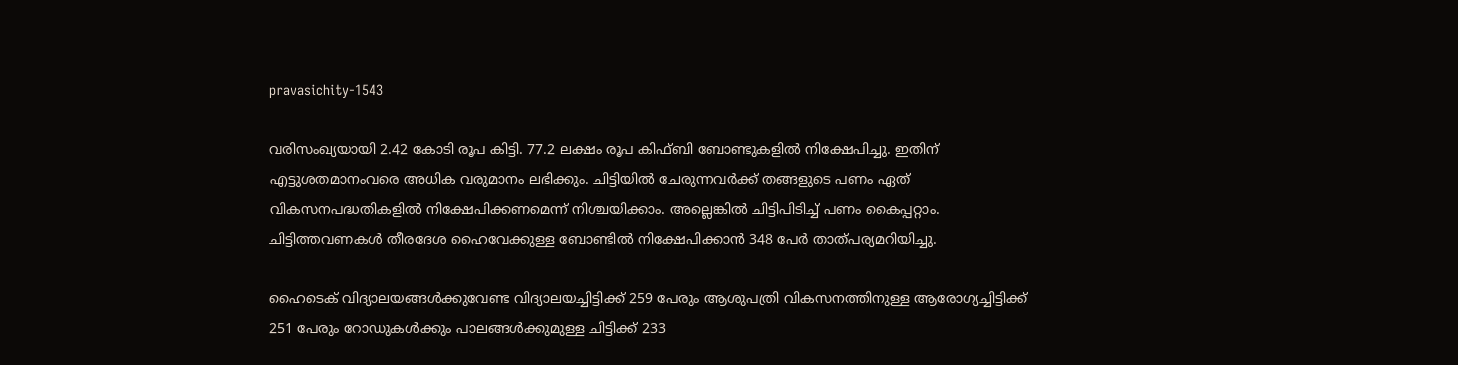pravasichity-1543

വരിസംഖ്യയായി 2.42 കോടി രൂപ കിട്ടി. 77.2 ലക്ഷം രൂപ കിഫ്ബി ബോണ്ടുകളില്‍ നിക്ഷേപിച്ചു. ഇതിന് എട്ടുശതമാനംവരെ അധിക വരുമാനം ലഭിക്കും. ചിട്ടിയില്‍ ചേരുന്നവര്‍ക്ക് തങ്ങളുടെ പണം ഏത് വികസനപദ്ധതികളില്‍ നിക്ഷേപിക്കണമെന്ന് നിശ്ചയിക്കാം. അല്ലെങ്കില്‍ ചിട്ടിപിടിച്ച് പണം കൈപ്പറ്റാം. ചിട്ടിത്തവണകള്‍ തീരദേശ ഹൈവേക്കുള്ള ബോണ്ടില്‍ നിക്ഷേപിക്കാന്‍ 348 പേര്‍ താത്പര്യമറിയിച്ചു.

ഹൈടെക് വിദ്യാലയങ്ങള്‍ക്കുവേണ്ട വിദ്യാലയച്ചിട്ടിക്ക് 259 പേരും ആശുപത്രി വികസനത്തിനുള്ള ആരോഗ്യച്ചിട്ടിക്ക് 251 പേരും റോഡുകള്‍ക്കും പാലങ്ങള്‍ക്കുമുള്ള ചിട്ടിക്ക് 233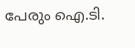പേരും ഐ.ടി.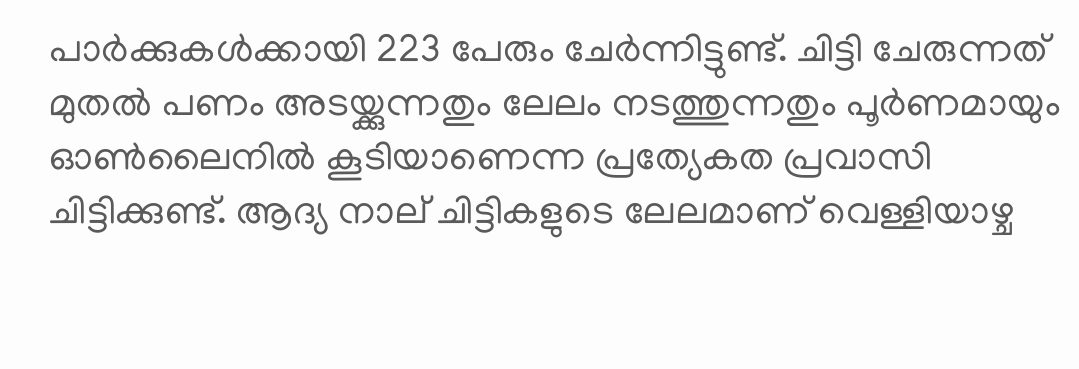പാര്‍ക്കുകള്‍ക്കായി 223 പേരും ചേര്‍ന്നിട്ടുണ്ട്. ചിട്ടി ചേരുന്നത് മുതല്‍ പണം അടയ്ക്കുന്നതും ലേലം നടത്തുന്നതും പൂര്‍ണമായും ഓണ്‍ലൈനില്‍ കൂടിയാണെന്ന പ്രത്യേകത പ്രവാസി ചിട്ടിക്കുണ്ട്. ആദ്യ നാല് ചിട്ടികളുടെ ലേലമാണ് വെള്ളിയാഴ്ച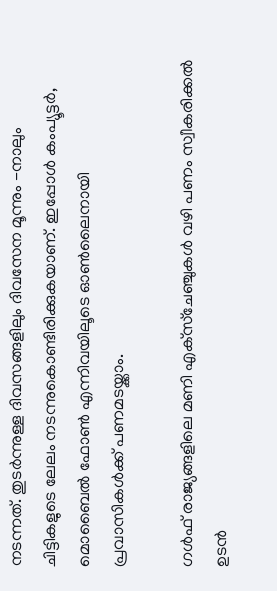നടന്നത്. തുടര്‍ന്നുള്ള ദിവസങ്ങളിലും ദിവസേന മൂന്നും -നാലും ചിട്ടികളുടെ ലേലം നടന്നുകൊണ്ടിരിക്കുകയാണ്. ഇപ്പോള്‍ കംപ്യൂട്ടര്‍, മൊബൈല്‍ ഫോണ്‍ എന്നിവയിലൂടെ ഓണ്‍ലൈനായി പ്രവാസികള്‍ക്ക് പണമടയ്ക്കാം.

ഗള്‍ഫ് രാജ്യങ്ങളിലെ മണി എക്‌സ്ചേഞ്ചുകള്‍ വഴി പണം സ്വീകരിക്കല്‍ ഉടന്‍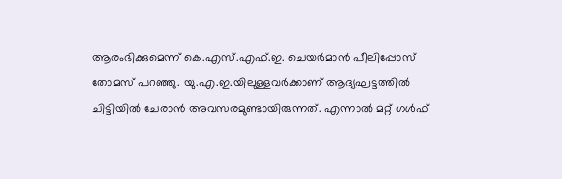ആരംഭിക്കുമെന്ന് കെ.എസ്.എഫ്.ഇ. ചെയര്‍മാന്‍ പീലിപ്പോസ് തോമസ് പറഞ്ഞു. യു.എ.ഇ.യിലുള്ളവര്‍ക്കാണ് ആദ്യഘട്ടത്തില്‍ ചിട്ടിയില്‍ ചേരാന്‍ അവസരമുണ്ടായിരുന്നത്. എന്നാല്‍ മറ്റ് ഗള്‍ഫ്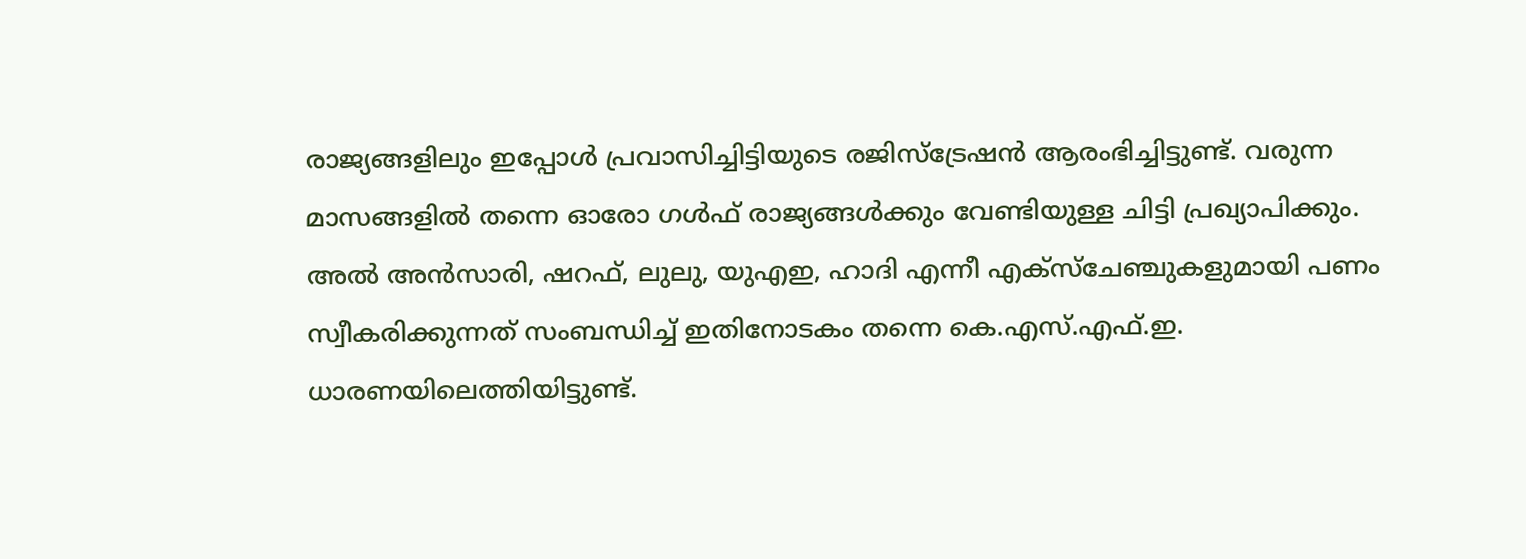രാജ്യങ്ങളിലും ഇപ്പോള്‍ പ്രവാസിച്ചിട്ടിയുടെ രജിസ്‌ട്രേഷന്‍ ആരംഭിച്ചിട്ടുണ്ട്. വരുന്ന മാസങ്ങളില്‍ തന്നെ ഓരോ ഗള്‍ഫ് രാജ്യങ്ങള്‍ക്കും വേണ്ടിയുള്ള ചിട്ടി പ്രഖ്യാപിക്കും. അല്‍ അന്‍സാരി, ഷറഫ്, ലുലു, യുഎഇ, ഹാദി എന്നീ എക്‌സ്‌ചേഞ്ചുകളുമായി പണം സ്വീകരിക്കുന്നത് സംബന്ധിച്ച് ഇതിനോടകം തന്നെ കെ.എസ്.എഫ്.ഇ. ധാരണയിലെത്തിയിട്ടുണ്ട്.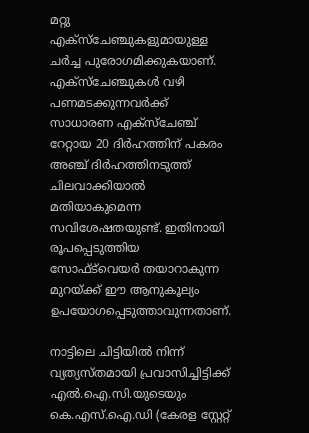മറ്റു എക്‌സ്‌ചേഞ്ചുകളുമായുള്ള ചര്‍ച്ച പുരോഗമിക്കുകയാണ്. എക്‌സ്‌ചേഞ്ചുകള്‍ വഴി പണമടക്കുന്നവര്‍ക്ക് സാധാരണ എക്‌സ്‌ചേഞ്ച് റേറ്റായ 20 ദിര്‍ഹത്തിന് പകരം അഞ്ച് ദിര്‍ഹത്തിനടുത്ത് ചിലവാക്കിയാല്‍ മതിയാകുമെന്ന സവിശേഷതയുണ്ട്. ഇതിനായി രൂപപ്പെടുത്തിയ സോഫ്ട്‌വെയര്‍ തയാറാകുന്ന മുറയ്ക്ക് ഈ ആനുകൂല്യം ഉപയോഗപ്പെടുത്താവുന്നതാണ്.

നാട്ടിലെ ചിട്ടിയില്‍ നിന്ന് വ്യത്യസ്തമായി പ്രവാസിച്ചിട്ടിക്ക് എല്‍.ഐ.സി.യുടെയും കെ.എസ്.ഐ.ഡി (കേരള സ്റ്റേറ്റ്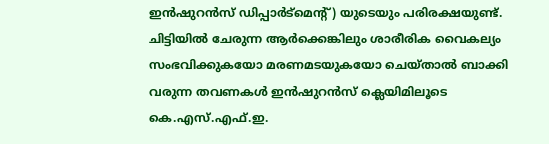ഇന്‍ഷുറന്‍സ് ഡിപ്പാര്‍ട്‌മെന്റ്) യുടെയും പരിരക്ഷയുണ്ട്. ചിട്ടിയില്‍ ചേരുന്ന ആര്‍ക്കെങ്കിലും ശാരീരിക വൈകല്യം സംഭവിക്കുകയോ മരണമടയുകയോ ചെയ്താല്‍ ബാക്കി വരുന്ന തവണകള്‍ ഇന്‍ഷുറന്‍സ് ക്ലെയിമിലൂടെ കെ.എസ്.എഫ്.ഇ.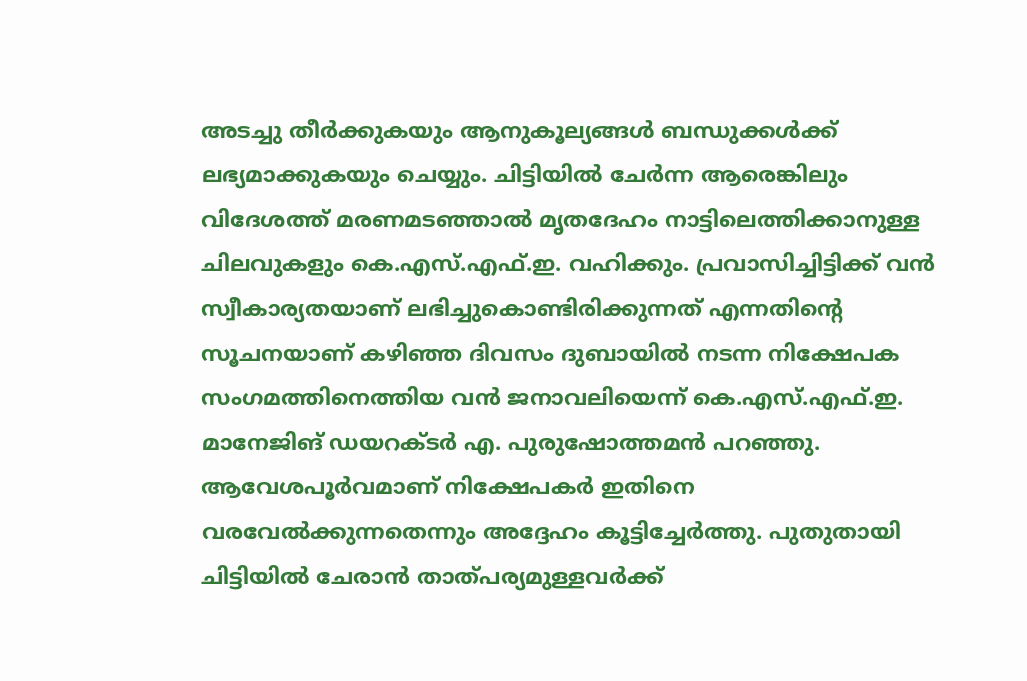അടച്ചു തീര്‍ക്കുകയും ആനുകൂല്യങ്ങള്‍ ബന്ധുക്കള്‍ക്ക് ലഭ്യമാക്കുകയും ചെയ്യും. ചിട്ടിയില്‍ ചേര്‍ന്ന ആരെങ്കിലും വിദേശത്ത് മരണമടഞ്ഞാല്‍ മൃതദേഹം നാട്ടിലെത്തിക്കാനുള്ള ചിലവുകളും കെ.എസ്.എഫ്.ഇ. വഹിക്കും. പ്രവാസിച്ചിട്ടിക്ക് വന്‍ സ്വീകാര്യതയാണ് ലഭിച്ചുകൊണ്ടിരിക്കുന്നത് എന്നതിന്റെ സൂചനയാണ് കഴിഞ്ഞ ദിവസം ദുബായില്‍ നടന്ന നിക്ഷേപക സംഗമത്തിനെത്തിയ വന്‍ ജനാവലിയെന്ന് കെ.എസ്.എഫ്.ഇ. മാനേജിങ് ഡയറക്ടര്‍ എ. പുരുഷോത്തമന്‍ പറഞ്ഞു. ആവേശപൂര്‍വമാണ് നിക്ഷേപകര്‍ ഇതിനെ വരവേല്‍ക്കുന്നതെന്നും അദ്ദേഹം കൂട്ടിച്ചേര്‍ത്തു. പുതുതായി ചിട്ടിയില്‍ ചേരാന്‍ താത്പര്യമുള്ളവര്‍ക്ക്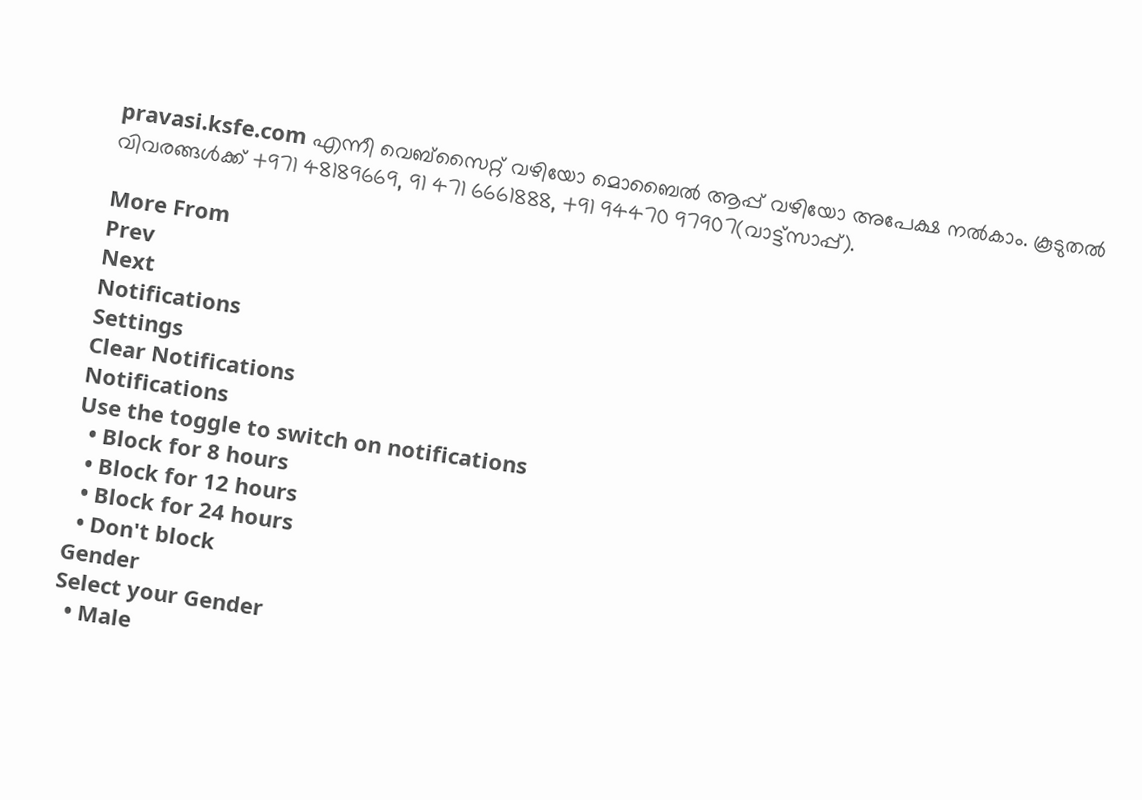pravasi.ksfe.com എന്നീ വെബ്‌സൈറ്റ് വഴിയോ മൊബൈല്‍ ആപ്പ് വഴിയോ അപേക്ഷ നല്‍കാം. കൂടുതല്‍ വിവരങ്ങള്‍ക്ക് +971 48189669, 91 471 6661888, +91 94470 97907(വാട്ട്‌സാപ്പ്).

More From
Prev
Next
Notifications
Settings
Clear Notifications
Notifications
Use the toggle to switch on notifications
  • Block for 8 hours
  • Block for 12 hours
  • Block for 24 hours
  • Don't block
Gender
Select your Gender
  • Male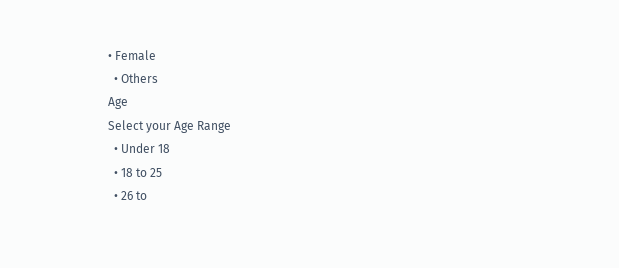• Female
  • Others
Age
Select your Age Range
  • Under 18
  • 18 to 25
  • 26 to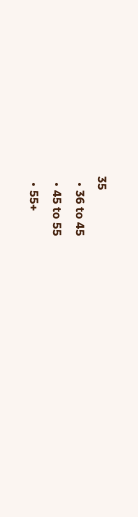35
  • 36 to 45
  • 45 to 55
  • 55+